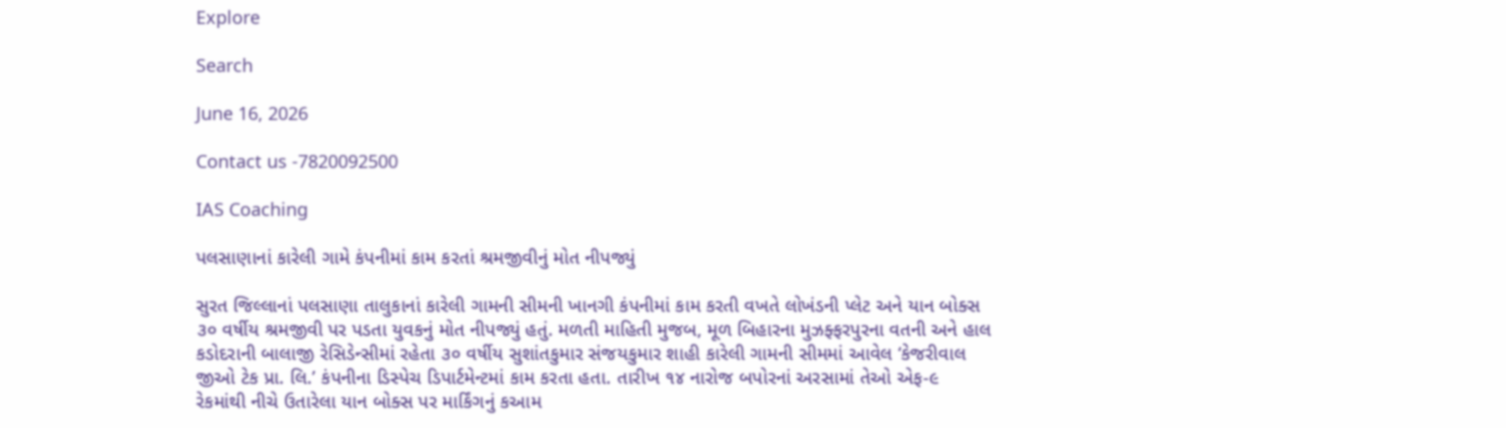Explore

Search

June 16, 2026

Contact us -7820092500

IAS Coaching

પલસાણાનાં કારેલી ગામે કંપનીમાં કામ કરતાં શ્રમજીવીનું મોત નીપજ્યું

સુરત જિલ્લાનાં પલસાણા તાલુકાનાં કારેલી ગામની સીમની ખાનગી કંપનીમાં કામ કરતી વખતે લોખંડની પ્લેટ અને યાન બોક્સ ૩૦ વર્ષીય શ્રમજીવી પર પડતા યુવકનું મોત નીપજ્યું હતું. મળતી માહિતી મુજબ, મૂળ બિહારના મુઝફ્ફરપુરના વતની અને હાલ કડોદરાની બાલાજી રેસિડેન્સીમાં રહેતા ૩૦ વર્ષીય સુશાંતકુમાર સંજયકુમાર શાહી કારેલી ગામની સીમમાં આવેલ ‘કેજરીવાલ જીઓ ટેક પ્રા. લિ.’ કંપનીના ડિસ્પેચ ડિપાર્ટમેન્ટમાં કામ કરતા હતા. તારીખ ૧૪ નારોજ બપોરનાં અરસામાં તેઓ એફ-૯ રેકમાંથી નીચે ઉતારેલા યાન બોક્સ પર માર્કિંગનું કઆમ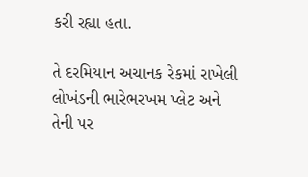કરી રહ્યા હતા.

તે દરમિયાન અચાનક રેકમાં રાખેલી લોખંડની ભારેભરખમ પ્લેટ અને તેની પર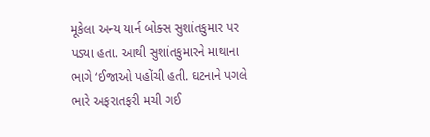મૂકેલા અન્ય યાર્ન બોક્સ સુશાંતકુમાર પર પડ્યા હતા. આથી સુશાંતકુમારને માથાના ભાગે ‘ઈજાઓ પહોંચી હતી. ઘટનાને પગલે ભારે અફરાતફરી મચી ગઈ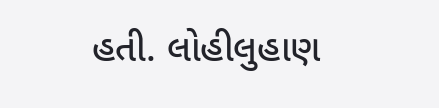હતી. લોહીલુહાણ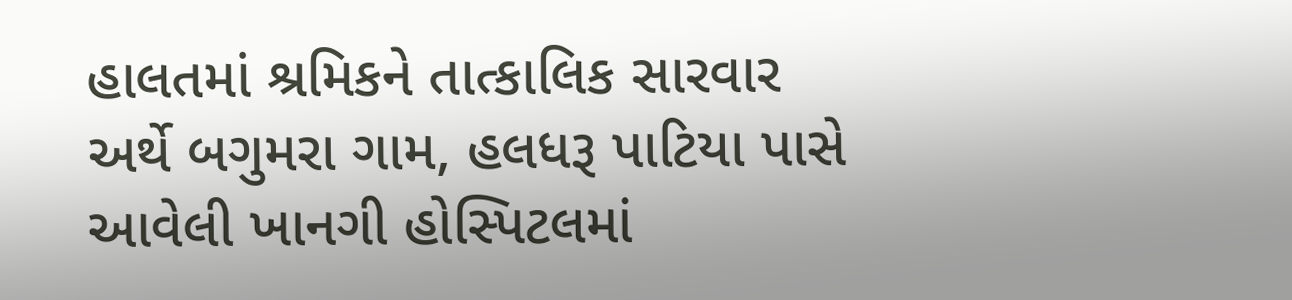હાલતમાં શ્રમિકને તાત્કાલિક સારવાર અર્થે બગુમરા ગામ, હલધરૂ પાટિયા પાસે આવેલી ખાનગી હોસ્પિટલમાં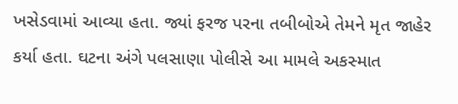ખસેડવામાં આવ્યા હતા. જ્યાં ફરજ પરના તબીબોએ તેમને મૃત જાહેર કર્યા હતા. ઘટના અંગે પલસાણા પોલીસે આ મામલે અકસ્માત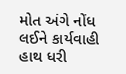મોત અંગે નોંધ લઈને કાર્યવાહી હાથ ધરી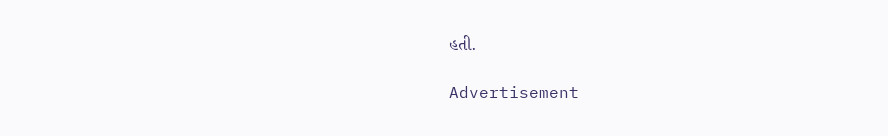હતી.

Advertisement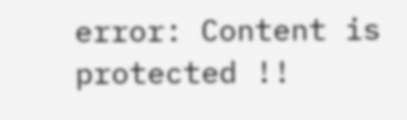error: Content is protected !!